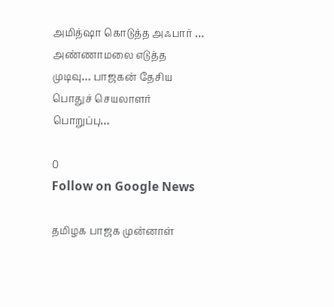அமித்ஷா கொடுத்த அஃபார் … அண்ணாமலை எடுத்த முடிவு… பாஜகன் தேசிய பொதுச் செயலாளர் பொறுப்பு…

0
Follow on Google News

தமிழக பாஜக முன்னாள்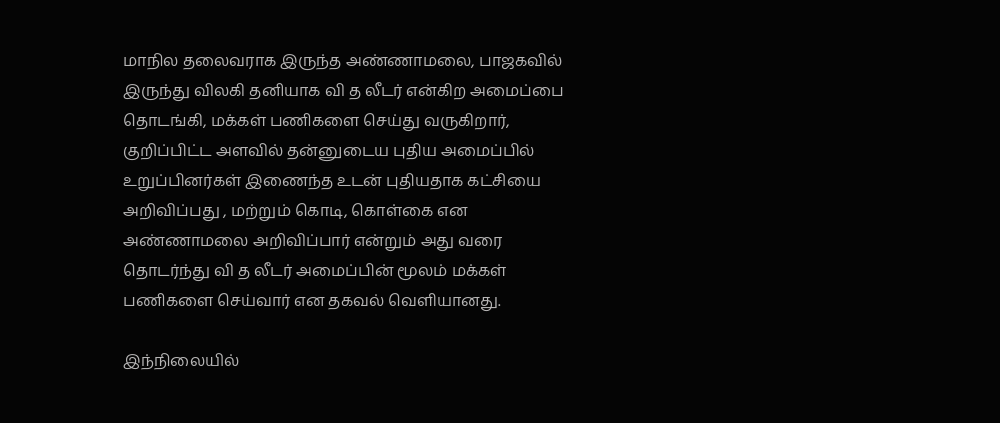மாநில தலைவராக இருந்த அண்ணாமலை, பாஜகவில் இருந்து விலகி தனியாக வி த லீடர் என்கிற அமைப்பை தொடங்கி, மக்கள் பணிகளை செய்து வருகிறார், குறிப்பிட்ட அளவில் தன்னுடைய புதிய அமைப்பில் உறுப்பினர்கள் இணைந்த உடன் புதியதாக கட்சியை அறிவிப்பது , மற்றும் கொடி, கொள்கை என அண்ணாமலை அறிவிப்பார் என்றும் அது வரை தொடர்ந்து வி த லீடர் அமைப்பின் மூலம் மக்கள் பணிகளை செய்வார் என தகவல் வெளியானது.

இந்நிலையில்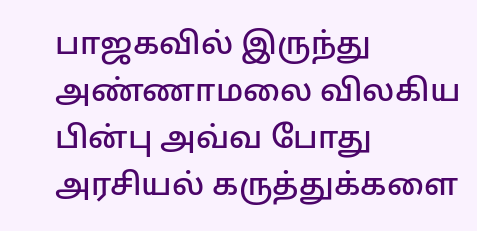பாஜகவில் இருந்து அண்ணாமலை விலகிய பின்பு அவ்வ போது அரசியல் கருத்துக்களை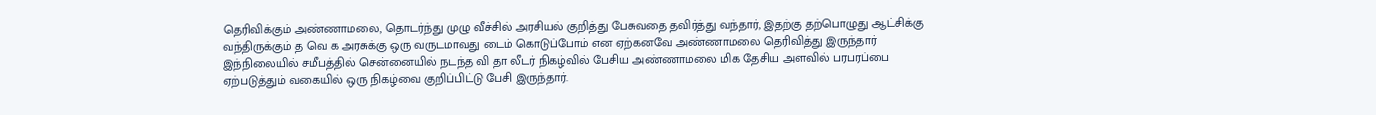தெரிவிக்கும் அண்ணாமலை, தொடர்ந்து முழு வீச்சில் அரசியல் குறித்து பேசுவதை தவிர்த்து வந்தார், இதற்கு தற்பொழுது ஆட்சிக்கு வந்திருக்கும் த வெ க அரசுக்கு ஒரு வருடமாவது டைம் கொடுப்போம் என ஏற்கனவே அண்ணாமலை தெரிவித்து இருந்தார் இந்நிலையில் சமீபத்தில் சென்னையில் நடந்த வி தா லீடர் நிகழ்வில் பேசிய அண்ணாமலை மிக தேசிய அளவில் பரபரப்பை ஏற்படுத்தும் வகையில் ஒரு நிகழ்வை குறிப்பிட்டு பேசி இருந்தார்.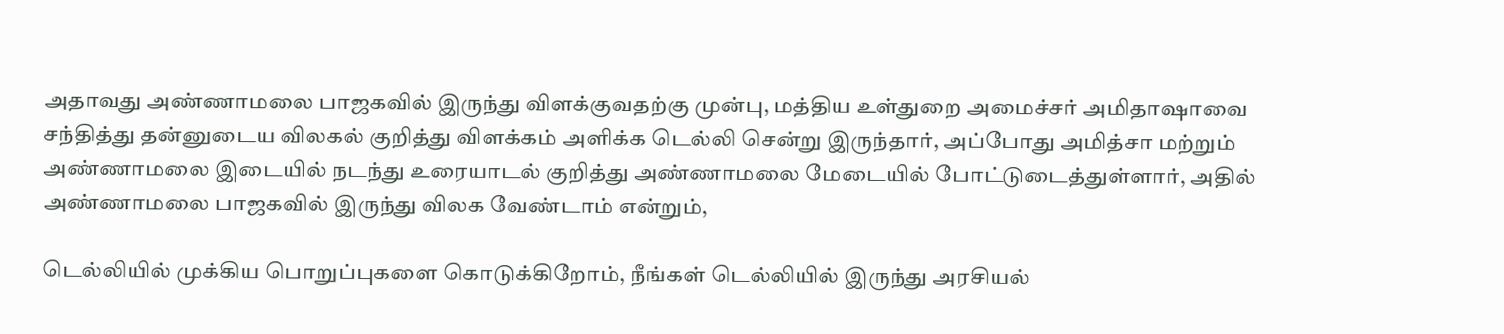அதாவது அண்ணாமலை பாஜகவில் இருந்து விளக்குவதற்கு முன்பு, மத்திய உள்துறை அமைச்சர் அமிதாஷாவை சந்தித்து தன்னுடைய விலகல் குறித்து விளக்கம் அளிக்க டெல்லி சென்று இருந்தார், அப்போது அமித்சா மற்றும் அண்ணாமலை இடையில் நடந்து உரையாடல் குறித்து அண்ணாமலை மேடையில் போட்டுடைத்துள்ளார், அதில் அண்ணாமலை பாஜகவில் இருந்து விலக வேண்டாம் என்றும்,

டெல்லியில் முக்கிய பொறுப்புகளை கொடுக்கிறோம், நீங்கள் டெல்லியில் இருந்து அரசியல்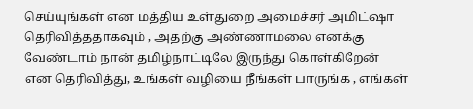செய்யுங்கள் என மத்திய உள்துறை அமைச்சர் அமிட்ஷா தெரிவித்ததாகவும் , அதற்கு அண்ணாமலை எனக்கு வேண்டாம் நான் தமிழ்நாட்டிலே இருந்து கொள்கிறேன் என தெரிவித்து, உங்கள் வழியை நீங்கள் பாருங்க , எங்கள்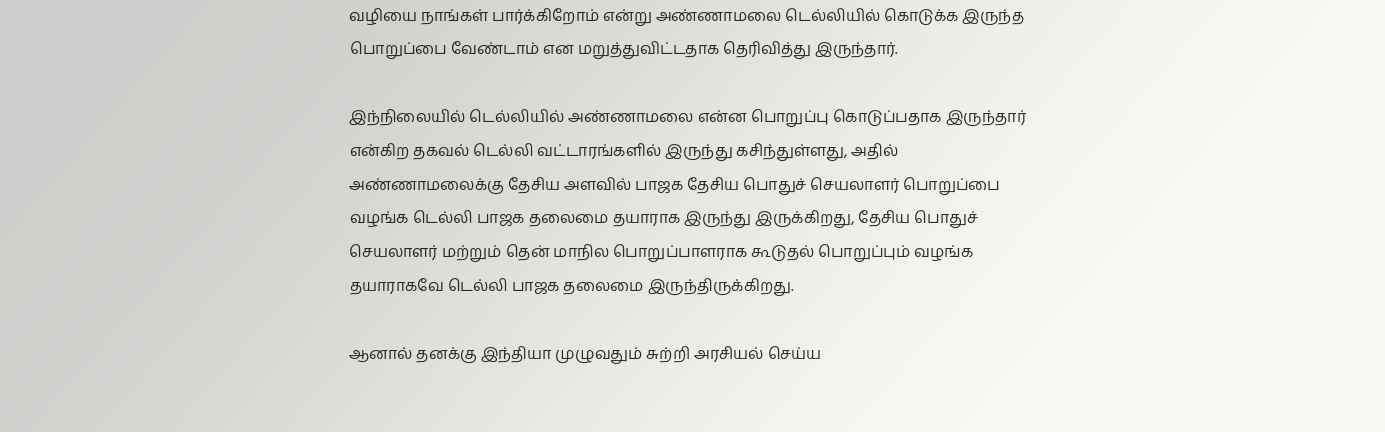வழியை நாங்கள் பார்க்கிறோம் என்று அண்ணாமலை டெல்லியில் கொடுக்க இருந்த பொறுப்பை வேண்டாம் என மறுத்துவிட்டதாக தெரிவித்து இருந்தார்.

இந்நிலையில் டெல்லியில் அண்ணாமலை என்ன பொறுப்பு கொடுப்பதாக இருந்தார் என்கிற தகவல் டெல்லி வட்டாரங்களில் இருந்து கசிந்துள்ளது, அதில் அண்ணாமலைக்கு தேசிய அளவில் பாஜக தேசிய பொதுச் செயலாளர் பொறுப்பை வழங்க டெல்லி பாஜக தலைமை தயாராக இருந்து இருக்கிறது, தேசிய பொதுச் செயலாளர் மற்றும் தென் மாநில பொறுப்பாளராக கூடுதல் பொறுப்பும் வழங்க தயாராகவே டெல்லி பாஜக தலைமை இருந்திருக்கிறது.

ஆனால் தனக்கு இந்தியா முழுவதும் சுற்றி அரசியல் செய்ய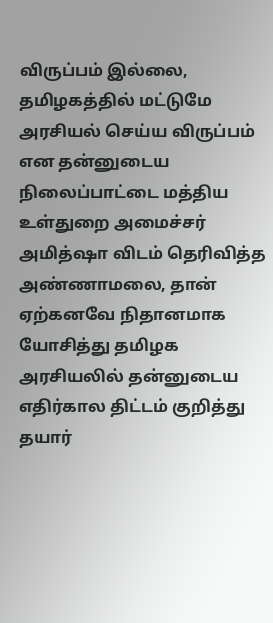விருப்பம் இல்லை, தமிழகத்தில் மட்டுமே அரசியல் செய்ய விருப்பம் என தன்னுடைய நிலைப்பாட்டை மத்திய உள்துறை அமைச்சர் அமித்ஷா விடம் தெரிவித்த அண்ணாமலை, தான் ஏற்கனவே நிதானமாக யோசித்து தமிழக அரசியலில் தன்னுடைய எதிர்கால திட்டம் குறித்து தயார்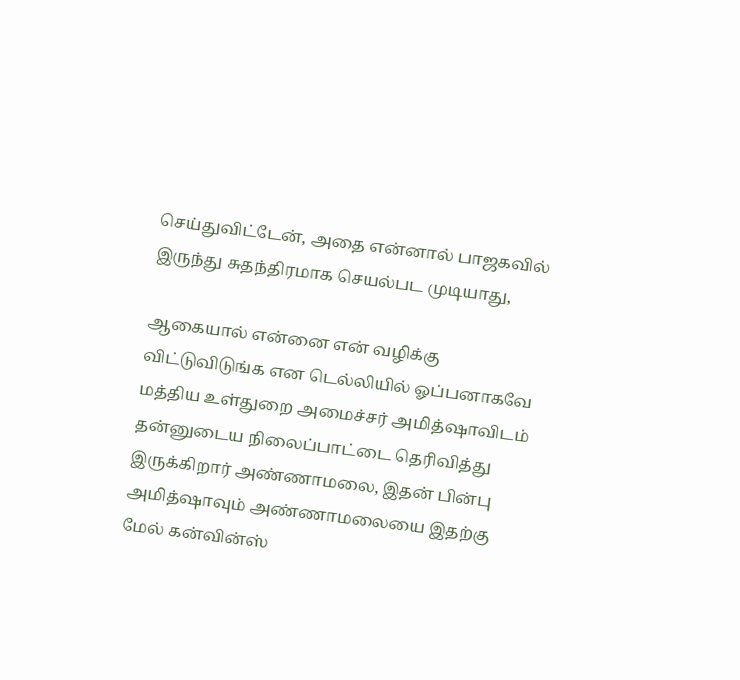செய்துவிட்டேன், அதை என்னால் பாஜகவில் இருந்து சுதந்திரமாக செயல்பட முடியாது,

ஆகையால் என்னை என் வழிக்கு விட்டுவிடுங்க என டெல்லியில் ஓப்பனாகவே மத்திய உள்துறை அமைச்சர் அமித்ஷாவிடம் தன்னுடைய நிலைப்பாட்டை தெரிவித்து இருக்கிறார் அண்ணாமலை, இதன் பின்பு அமித்ஷாவும் அண்ணாமலையை இதற்கு மேல் கன்வின்ஸ்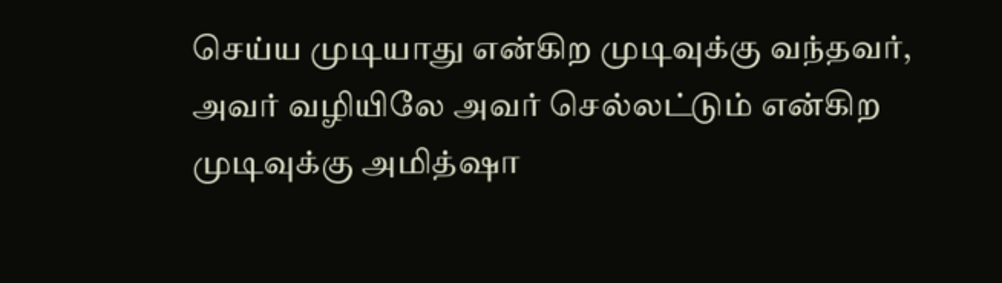செய்ய முடியாது என்கிற முடிவுக்கு வந்தவர், அவர் வழியிலே அவர் செல்லட்டும் என்கிற முடிவுக்கு அமித்ஷா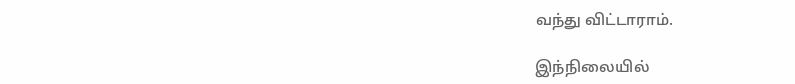வந்து விட்டாராம்.

இந்நிலையில்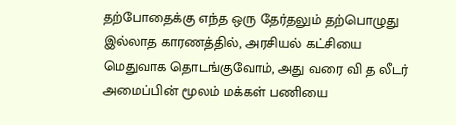தற்போதைக்கு எந்த ஒரு தேர்தலும் தற்பொழுது இல்லாத காரணத்தில், அரசியல் கட்சியை மெதுவாக தொடங்குவோம், அது வரை வி த லீடர் அமைப்பின் மூலம் மக்கள் பணியை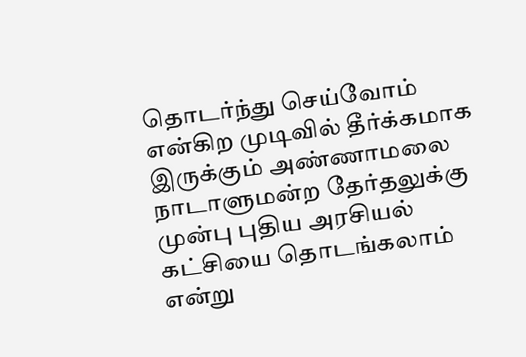தொடர்ந்து செய்வோம் என்கிற முடிவில் தீர்க்கமாக இருக்கும் அண்ணாமலை நாடாளுமன்ற தேர்தலுக்கு முன்பு புதிய அரசியல் கட்சியை தொடங்கலாம் என்று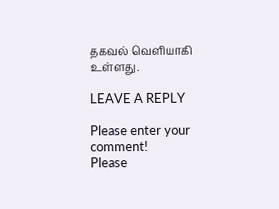தகவல் வெளியாகி உள்ளது.

LEAVE A REPLY

Please enter your comment!
Please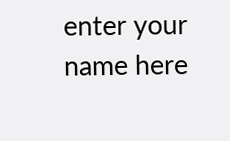enter your name here